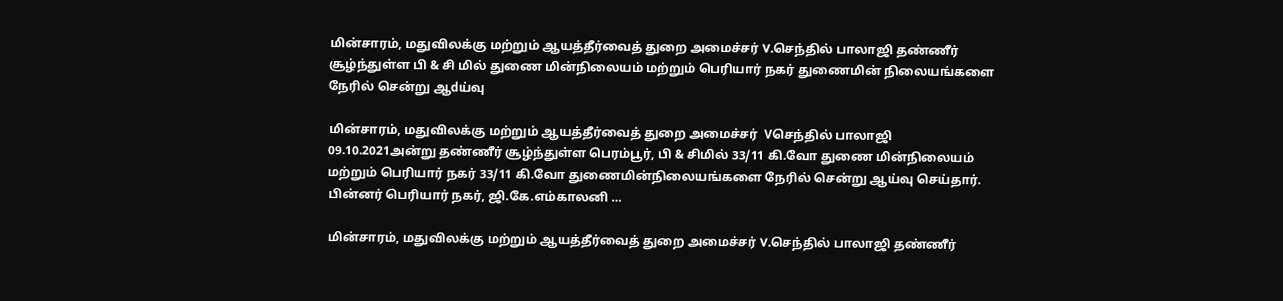மின்சாரம், மதுவிலக்கு மற்றும் ஆயத்தீர்வைத் துறை அமைச்சர் V.செந்தில் பாலாஜி தண்ணீர் சூழ்ந்துள்ள பி & சி மில் துணை மின்நிலையம் மற்றும் பெரியார் நகர் துணைமின் நிலையங்களை நேரில் சென்று ஆdய்வு

மின்சாரம், மதுவிலக்கு மற்றும் ஆயத்தீர்வைத் துறை அமைச்சர்  Vசெந்தில் பாலாஜி 09.10.2021அன்று தண்ணீர் சூழ்ந்துள்ள பெரம்பூர், பி & சிமில் 33/11 கி.வோ துணை மின்நிலையம் மற்றும் பெரியார் நகர் 33/11 கி.வோ துணைமின்நிலையங்களை நேரில் சென்று ஆய்வு செய்தார். பின்னர் பெரியார் நகர், ஜி.கே.எம்காலனி …

மின்சாரம், மதுவிலக்கு மற்றும் ஆயத்தீர்வைத் துறை அமைச்சர் V.செந்தில் பாலாஜி தண்ணீர்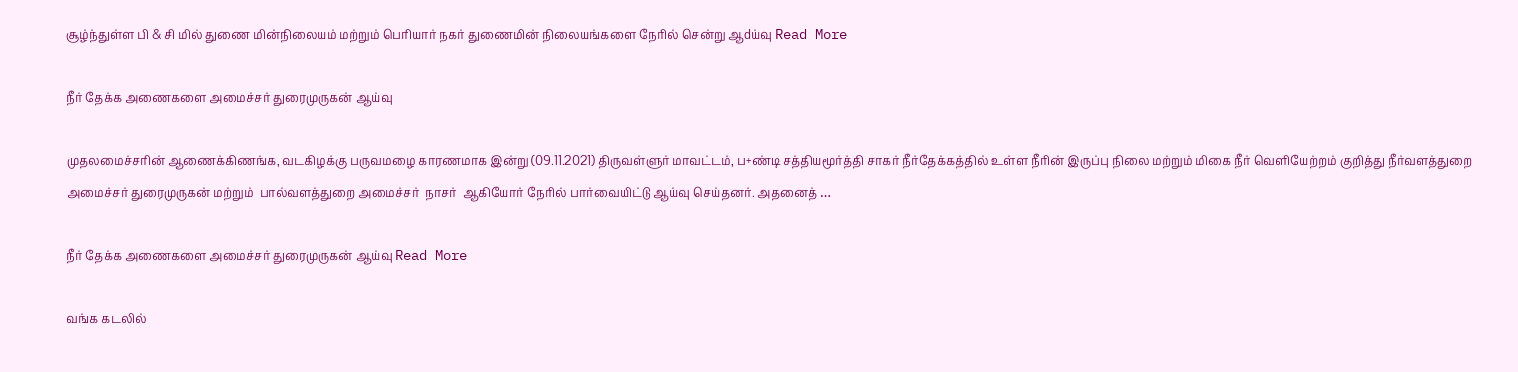சூழ்ந்துள்ள பி & சி மில் துணை மின்நிலையம் மற்றும் பெரியார் நகர் துணைமின் நிலையங்களை நேரில் சென்று ஆdய்வு Read More

நீர் தேக்க அணைகளை அமைச்சர் துரைமுருகன் ஆய்வு

முதலமைச்சரின் ஆணைக்கிணங்க, வடகிழக்கு பருவமழை காரணமாக இன்று (09.11.2021) திருவள்ளுர் மாவட்டம், ப+ண்டி சத்தியமூர்த்தி சாகர் நீர்தேக்கத்தில் உள்ள நீரின் இருப்பு நிலை மற்றும் மிகை நீர் வெளியேற்றம் குறித்து நீர்வளத்துறை அமைச்சர் துரைமுருகன் மற்றும்  பால்வளத்துறை அமைச்சர்  நாசர்  ஆகியோர் நேரில் பார்வையிட்டு ஆய்வு செய்தனர். அதனைத் …

நீர் தேக்க அணைகளை அமைச்சர் துரைமுருகன் ஆய்வு Read More

வங்க கடலில்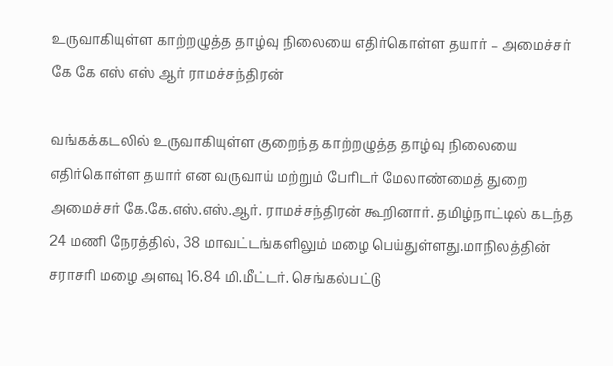உருவாகியுள்ள காற்றழுத்த தாழ்வு நிலையை எதிர்கொள்ள தயார் – அமைச்சர் கே கே எஸ் எஸ் ஆர் ராமச்சந்திரன்

வங்கக்கடலில் உருவாகியுள்ள குறைந்த காற்றழுத்த தாழ்வு நிலையை எதிர்கொள்ள தயார் என வருவாய் மற்றும் பேரிடர் மேலாண்மைத் துறை அமைச்சர் கே.கே.எஸ்.எஸ்.ஆர். ராமச்சந்திரன் கூறினார். தமிழ்நாட்டில் கடந்த 24 மணி நேரத்தில், 38 மாவட்டங்களிலும் மழை பெய்துள்ளது.மாநிலத்தின் சராசரி மழை அளவு 16.84 மி.மீட்டர். செங்கல்பட்டு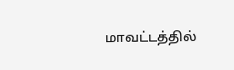மாவட்டத்தில்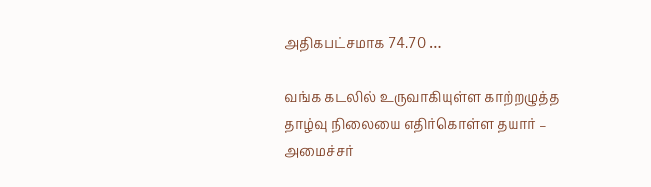அதிகபட்சமாக 74.70 …

வங்க கடலில் உருவாகியுள்ள காற்றழுத்த தாழ்வு நிலையை எதிர்கொள்ள தயார் – அமைச்சர்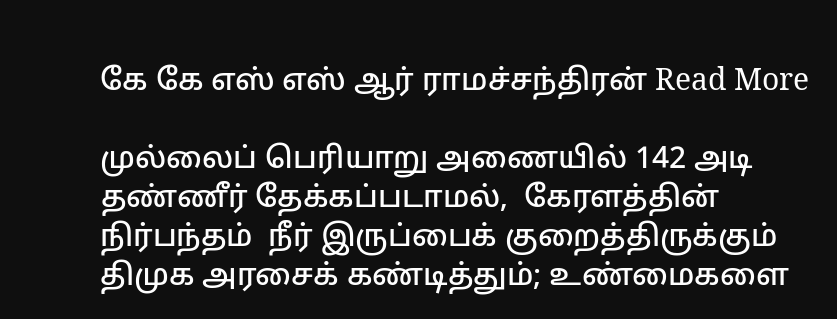கே கே எஸ் எஸ் ஆர் ராமச்சந்திரன் Read More

முல்லைப் பெரியாறு அணையில் 142 அடி தண்ணீர் தேக்கப்படாமல்,  கேரளத்தின் நிர்பந்தம்  நீர் இருப்பைக் குறைத்திருக்கும்  திமுக அரசைக் கண்டித்தும்; உண்மைகளை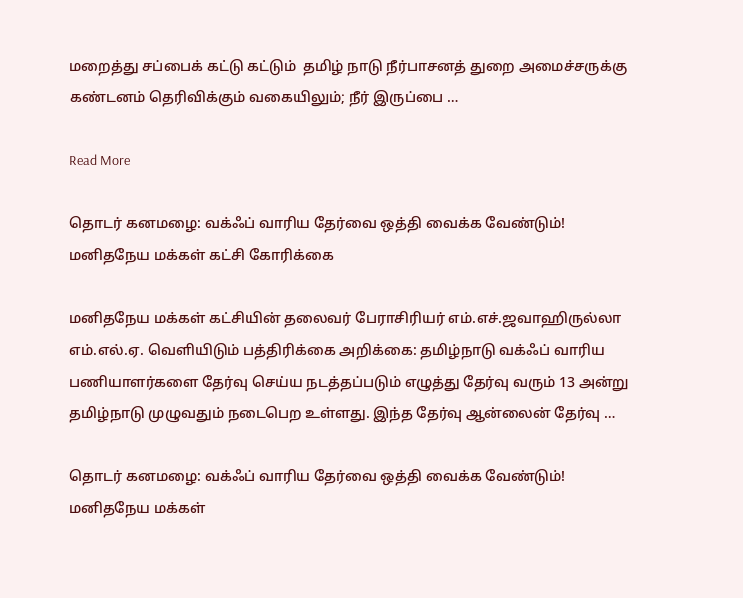மறைத்து சப்பைக் கட்டு கட்டும்  தமிழ் நாடு நீர்பாசனத் துறை அமைச்சருக்கு கண்டனம் தெரிவிக்கும் வகையிலும்; நீர் இருப்பை …

Read More

தொடர் கனமழை: வக்ஃப் வாரிய தேர்வை ஒத்தி வைக்க வேண்டும்! மனிதநேய மக்கள் கட்சி கோரிக்கை

மனிதநேய மக்கள் கட்சியின் தலைவர் பேராசிரியர் எம்.எச்.ஜவாஹிருல்லா எம்.எல்.ஏ. வெளியிடும் பத்திரிக்கை அறிக்கை: தமிழ்நாடு வக்ஃப் வாரிய பணியாளர்களை தேர்வு செய்ய நடத்தப்படும் எழுத்து தேர்வு வரும் 13 அன்று தமிழ்நாடு முழுவதும் நடைபெற உள்ளது. இந்த தேர்வு ஆன்லைன் தேர்வு …

தொடர் கனமழை: வக்ஃப் வாரிய தேர்வை ஒத்தி வைக்க வேண்டும்! மனிதநேய மக்கள்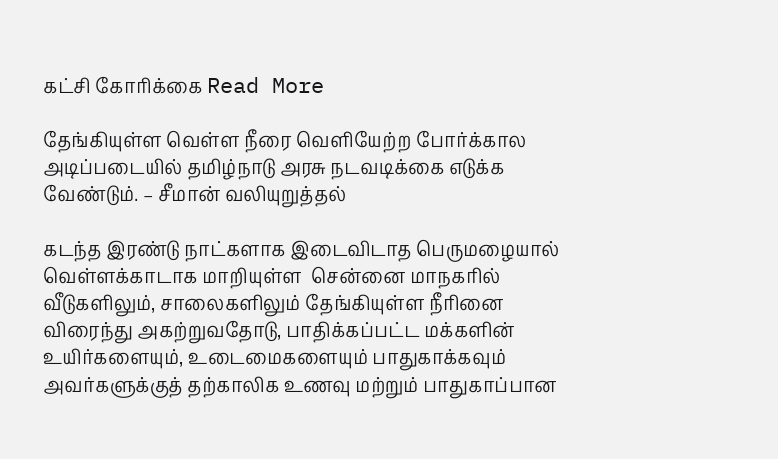கட்சி கோரிக்கை Read More

தேங்கியுள்ள வெள்ள நீரை வெளியேற்ற போர்க்கால அடிப்படையில் தமிழ்நாடு அரசு நடவடிக்கை எடுக்க வேண்டும். – சீமான் வலியுறுத்தல்

கடந்த இரண்டு நாட்களாக இடைவிடாத பெருமழையால் வெள்ளக்காடாக மாறியுள்ள  சென்னை மாநகரில்  வீடுகளிலும், சாலைகளிலும் தேங்கியுள்ள நீரினை விரைந்து அகற்றுவதோடு, பாதிக்கப்பட்ட மக்களின் உயிர்களையும், உடைமைகளையும் பாதுகாக்கவும் அவர்களுக்குத் தற்காலிக உணவு மற்றும் பாதுகாப்பான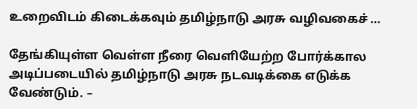உறைவிடம் கிடைக்கவும் தமிழ்நாடு அரசு வழிவகைச் …

தேங்கியுள்ள வெள்ள நீரை வெளியேற்ற போர்க்கால அடிப்படையில் தமிழ்நாடு அரசு நடவடிக்கை எடுக்க வேண்டும். –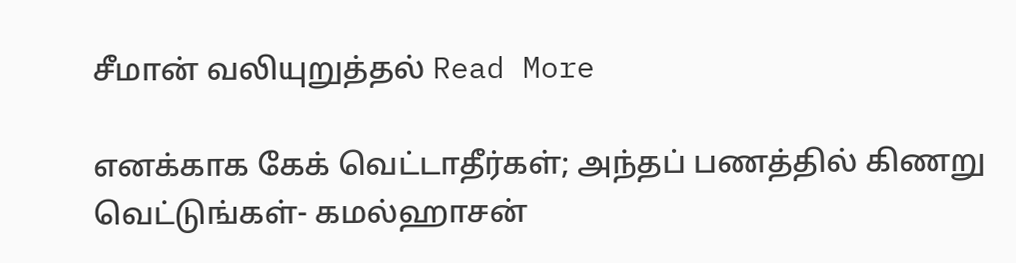சீமான் வலியுறுத்தல் Read More

எனக்காக கேக் வெட்டாதீர்கள்; அந்தப் பணத்தில் கிணறு வெட்டுங்கள்- கமல்ஹாசன்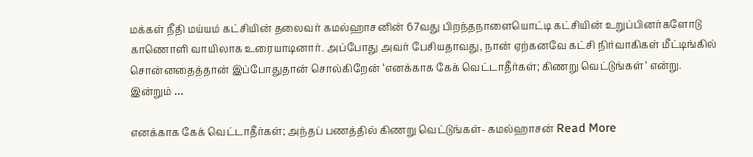மக்கள் நீதி மய்யம் கட்சியின் தலைவர் கமல்ஹாசனின் 67வது பிறந்தநாளையொட்டி கட்சியின் உறுப்பினர்களோடு காணொளி வாயிலாக உரையாடினார். அப்போது அவர் பேசியதாவது, நான் ஏற்கனவே கட்சி நிர்வாகிகள் மீட்டிங்கில் சொன்னதைத்தான் இப்போதுதான் சொல்கிறேன் ‘எனக்காக கேக் வெட்டாதீர்கள்; கிணறு வெட்டுங்கள்’ என்று. இன்றும் …

எனக்காக கேக் வெட்டாதீர்கள்; அந்தப் பணத்தில் கிணறு வெட்டுங்கள்- கமல்ஹாசன் Read More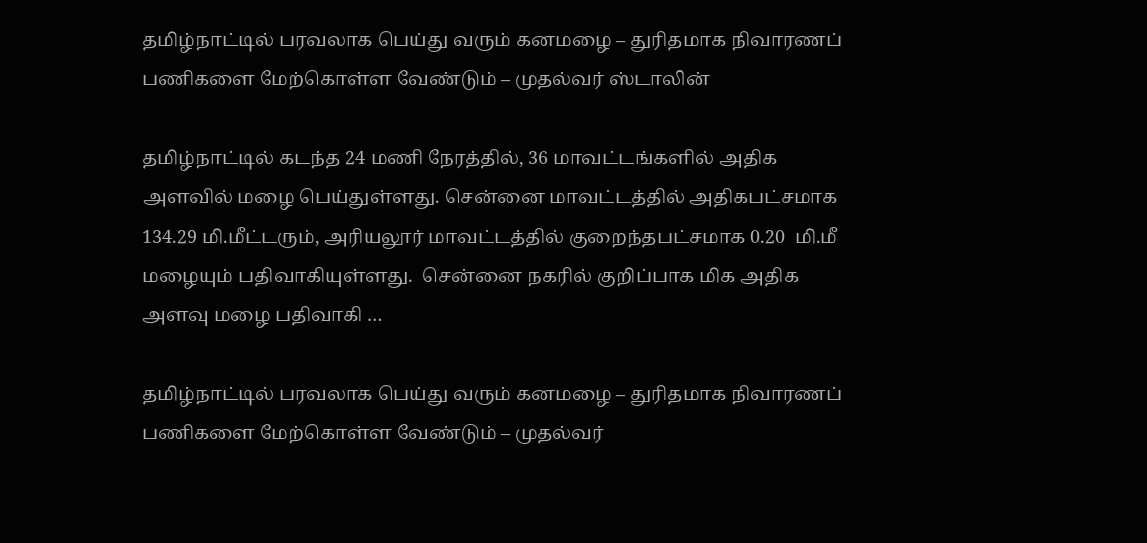தமிழ்நாட்டில் பரவலாக பெய்து வரும் கனமழை – துரிதமாக நிவாரணப் பணிகளை மேற்கொள்ள வேண்டும் – முதல்வர் ஸ்டாலின்

தமிழ்நாட்டில் கடந்த 24 மணி நேரத்தில், 36 மாவட்டங்களில் அதிக அளவில் மழை பெய்துள்ளது. சென்னை மாவட்டத்தில் அதிகபட்சமாக 134.29 மி.மீட்டரும், அரியலூர் மாவட்டத்தில் குறைந்தபட்சமாக 0.20  மி.மீ மழையும் பதிவாகியுள்ளது.  சென்னை நகரில் குறிப்பாக மிக அதிக அளவு மழை பதிவாகி …

தமிழ்நாட்டில் பரவலாக பெய்து வரும் கனமழை – துரிதமாக நிவாரணப் பணிகளை மேற்கொள்ள வேண்டும் – முதல்வர்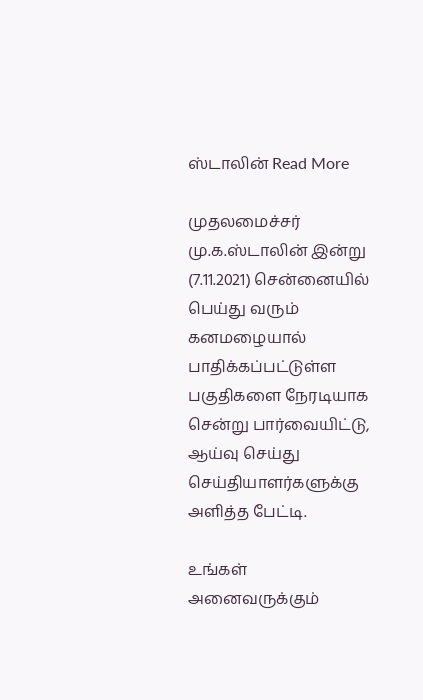ஸ்டாலின் Read More

முதலமைச்சர் மு.க.ஸ்டாலின் இன்று (7.11.2021) சென்னையில் பெய்து வரும் கனமழையால் பாதிக்கப்பட்டுள்ள பகுதிகளை நேரடியாக சென்று பார்வையிட்டு, ஆய்வு செய்து செய்தியாளர்களுக்கு அளித்த பேட்டி.

உங்கள் அனைவருக்கும்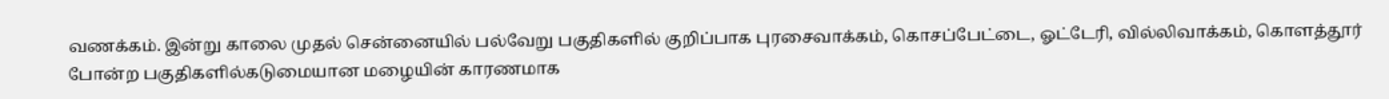வணக்கம். இன்று காலை முதல் சென்னையில் பல்வேறு பகுதிகளில் குறிப்பாக புரசைவாக்கம், கொசப்பேட்டை, ஓட்டேரி, வில்லிவாக்கம், கொளத்தூர் போன்ற பகுதிகளில்கடுமையான மழையின் காரணமாக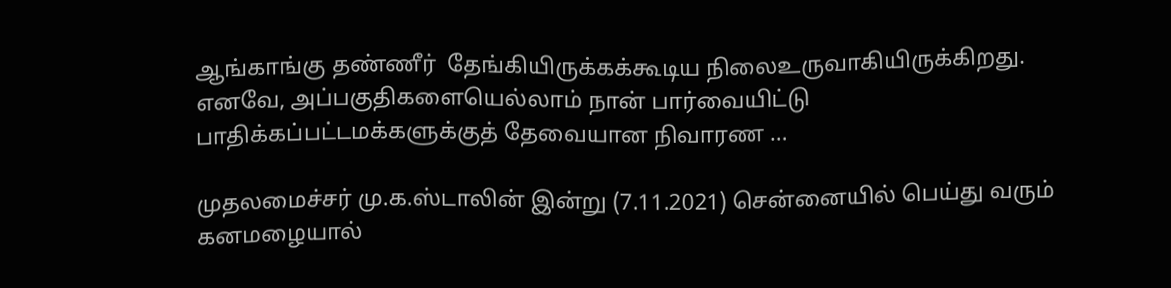ஆங்காங்கு தண்ணீர்  தேங்கியிருக்கக்கூடிய நிலைஉருவாகியிருக்கிறது. எனவே, அப்பகுதிகளையெல்லாம் நான் பார்வையிட்டு பாதிக்கப்பட்டமக்களுக்குத் தேவையான நிவாரண …

முதலமைச்சர் மு.க.ஸ்டாலின் இன்று (7.11.2021) சென்னையில் பெய்து வரும் கனமழையால்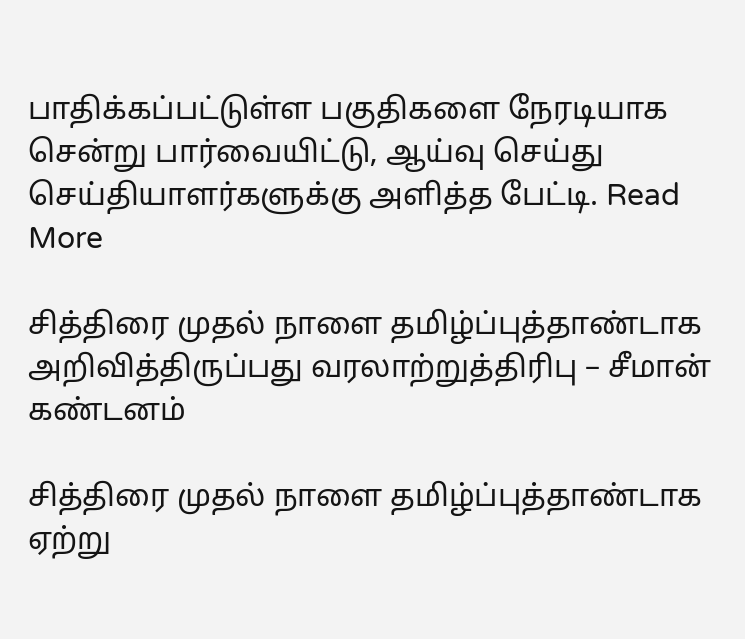பாதிக்கப்பட்டுள்ள பகுதிகளை நேரடியாக சென்று பார்வையிட்டு, ஆய்வு செய்து செய்தியாளர்களுக்கு அளித்த பேட்டி. Read More

சித்திரை முதல் நாளை தமிழ்ப்புத்தாண்டாக அறிவித்திருப்பது வரலாற்றுத்திரிபு – சீமான் கண்டனம்

சித்திரை முதல் நாளை தமிழ்ப்புத்தாண்டாக ஏற்று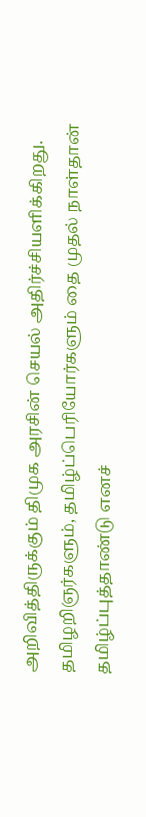அறிவித்திருக்கும் திமுக அரசின் செயல் அதிர்ச்சியளிக்கிறது. தமிழறிஞர்களும், தமிழ்ப்பெரியோர்களும் தை முதல் நாள்தான் தமிழ்ப்புத்தாண்டு எனச்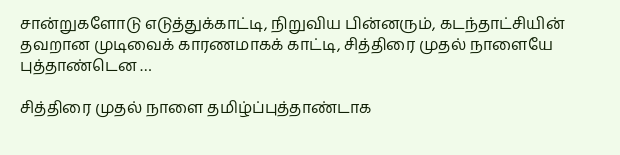சான்றுகளோடு எடுத்துக்காட்டி, நிறுவிய பின்னரும், கடந்தாட்சியின் தவறான முடிவைக் காரணமாகக் காட்டி, சித்திரை முதல் நாளையே புத்தாண்டென …

சித்திரை முதல் நாளை தமிழ்ப்புத்தாண்டாக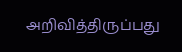அறிவித்திருப்பது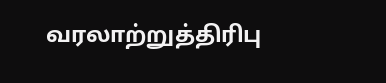வரலாற்றுத்திரிபு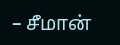– சீமான்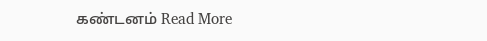கண்டனம் Read More